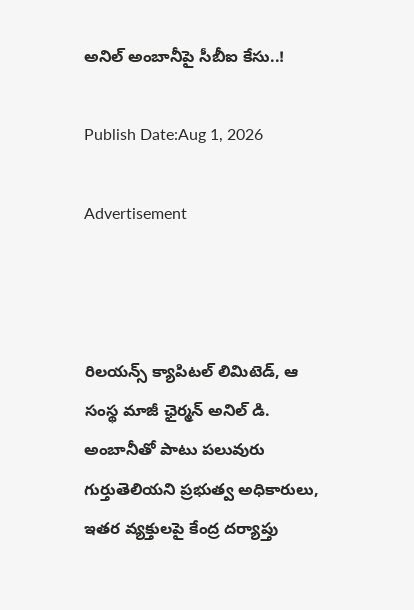అనిల్‌ అంబానీపై సీబీఐ కేసు..!

Publish Date:Aug 1, 2026

Advertisement



రిలయన్స్‌ క్యాపిటల్‌ లిమిటెడ్‌, ఆ సంస్థ మాజీ ఛైర్మన్‌ అనిల్‌ డి. అంబానీతో పాటు పలువురు గుర్తుతెలియని ప్రభుత్వ అధికారులు, ఇతర వ్యక్తులపై కేంద్ర దర్యాప్తు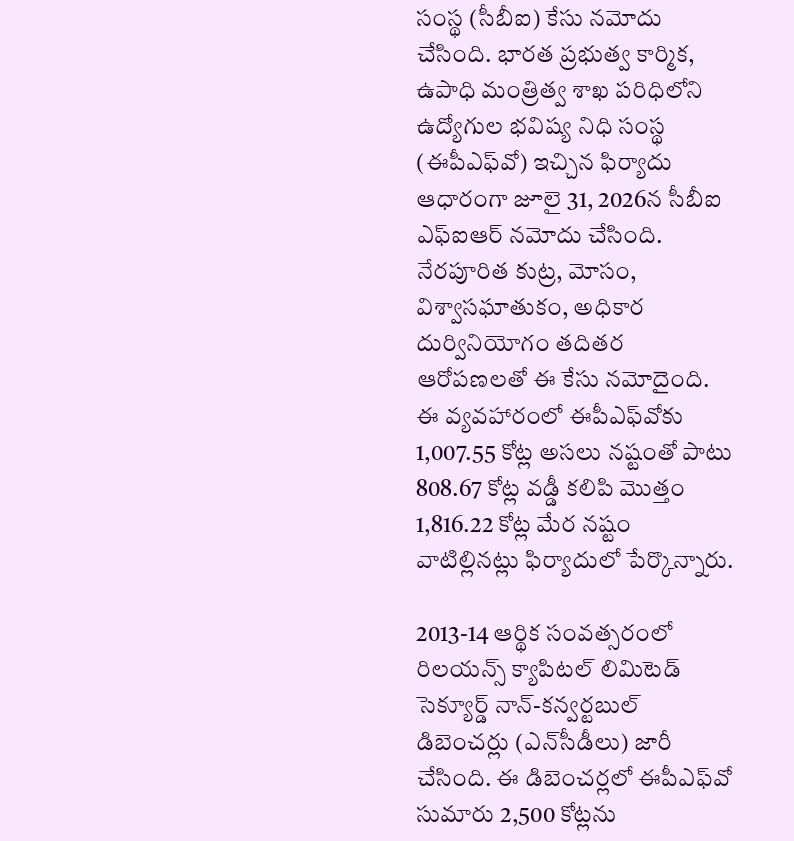సంస్థ (సీబీఐ) కేసు నమోదు చేసింది. భారత ప్రభుత్వ కార్మిక, ఉపాధి మంత్రిత్వ శాఖ పరిధిలోని ఉద్యోగుల భవిష్య నిధి సంస్థ (ఈపీఎఫ్‌వో) ఇచ్చిన ఫిర్యాదు ఆధారంగా జూలై 31, 2026న సీబీఐ ఎఫ్‌ఐఆర్‌ నమోదు చేసింది. నేరపూరిత కుట్ర, మోసం, విశ్వాసఘాతుకం, అధికార దుర్వినియోగం తదితర ఆరోపణలతో ఈ కేసు నమోదైంది. ఈ వ్యవహారంలో ఈపీఎఫ్‌వోకు 1,007.55 కోట్ల అసలు నష్టంతో పాటు 808.67 కోట్ల వడ్డీ కలిపి మొత్తం 1,816.22 కోట్ల మేర నష్టం వాటిల్లినట్లు ఫిర్యాదులో పేర్కొన్నారు.

2013-14 ఆర్థిక సంవత్సరంలో రిలయన్స్‌ క్యాపిటల్‌ లిమిటెడ్‌ సెక్యూర్డ్‌ నాన్‌-కన్వర్టబుల్‌ డిబెంచర్లు (ఎన్‌సీడీలు) జారీ చేసింది. ఈ డిబెంచర్లలో ఈపీఎఫ్‌వో సుమారు 2,500 కోట్లను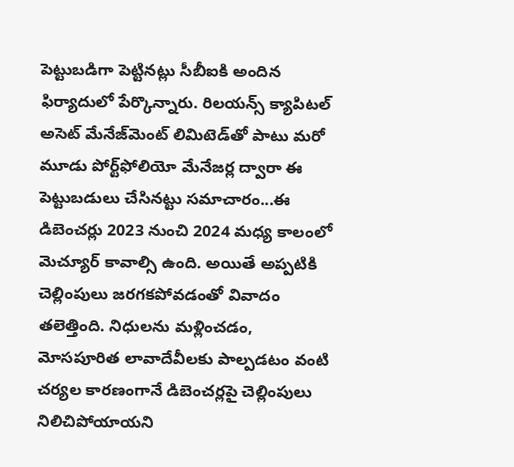పెట్టుబడిగా పెట్టినట్లు సీబీఐకి అందిన ఫిర్యాదులో పేర్కొన్నారు. రిలయన్స్‌ క్యాపిటల్‌ అసెట్‌ మేనేజ్‌మెంట్‌ లిమిటెడ్‌తో పాటు మరో మూడు పోర్ట్‌ఫోలియో మేనేజర్ల ద్వారా ఈ పెట్టుబడులు చేసినట్టు సమాచారం...ఈ డిబెంచర్లు 2023 నుంచి 2024 మధ్య కాలంలో మెచ్యూర్‌ కావాల్సి ఉంది. అయితే అప్పటికి చెల్లింపులు జరగకపోవడంతో వివాదం తలెత్తింది. నిధులను మళ్లించడం, మోసపూరిత లావాదేవీలకు పాల్పడటం వంటి చర్యల కారణంగానే డిబెంచర్లపై చెల్లింపులు నిలిచిపోయాయని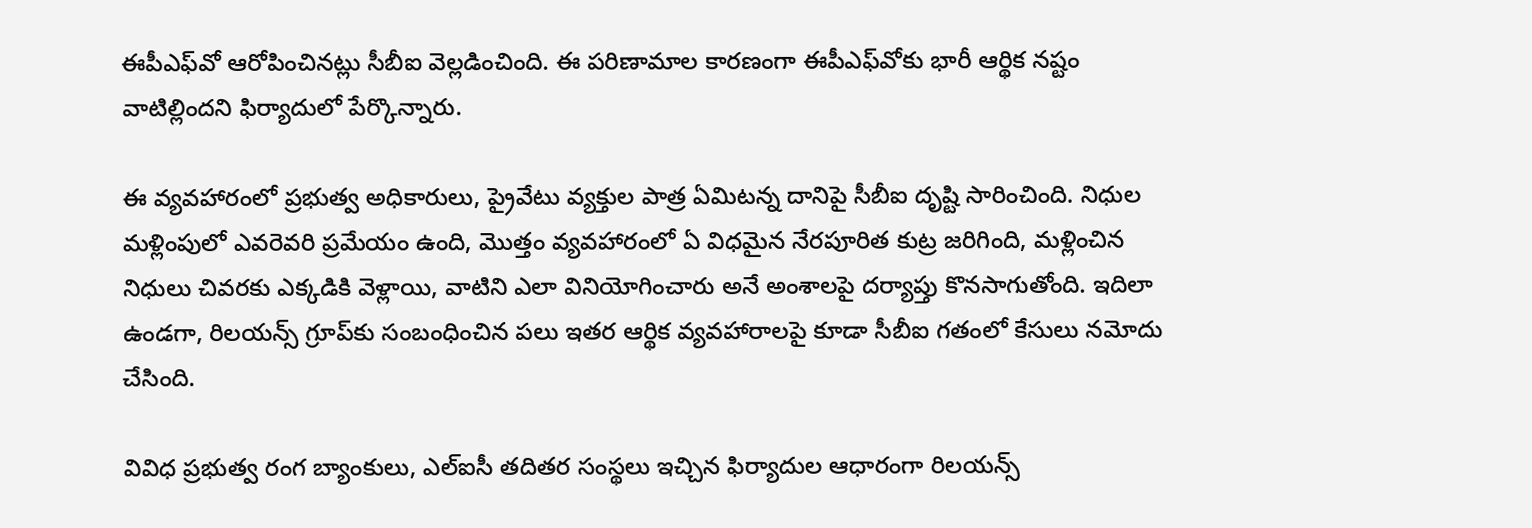ఈపీఎఫ్‌వో ఆరోపించినట్లు సీబీఐ వెల్లడించింది. ఈ పరిణామాల కారణంగా ఈపీఎఫ్‌వోకు భారీ ఆర్థిక నష్టం వాటిల్లిందని ఫిర్యాదులో పేర్కొన్నారు.

ఈ వ్యవహారంలో ప్రభుత్వ అధికారులు, ప్రైవేటు వ్యక్తుల పాత్ర ఏమిటన్న దానిపై సీబీఐ దృష్టి సారించింది. నిధుల మళ్లింపులో ఎవరెవరి ప్రమేయం ఉంది, మొత్తం వ్యవహారంలో ఏ విధమైన నేరపూరిత కుట్ర జరిగింది, మళ్లించిన నిధులు చివరకు ఎక్కడికి వెళ్లాయి, వాటిని ఎలా వినియోగించారు అనే అంశాలపై దర్యాప్తు కొనసాగుతోంది. ఇదిలా ఉండగా, రిలయన్స్‌ గ్రూప్‌కు సంబంధించిన పలు ఇతర ఆర్థిక వ్యవహారాలపై కూడా సీబీఐ గతంలో కేసులు నమోదు చేసింది.

వివిధ ప్రభుత్వ రంగ బ్యాంకులు, ఎల్‌ఐసీ తదితర సంస్థలు ఇచ్చిన ఫిర్యాదుల ఆధారంగా రిలయన్స్‌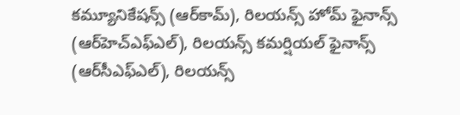కమ్యూనికేషన్స్‌ (ఆర్‌కామ్‌), రిలయన్స్‌ హోమ్‌ ఫైనాన్స్‌ (ఆర్‌హెచ్‌ఎఫ్‌ఎల్‌), రిలయన్స్‌ కమర్షియల్‌ ఫైనాన్స్‌ (ఆర్‌సీఎఫ్‌ఎల్‌), రిలయన్స్‌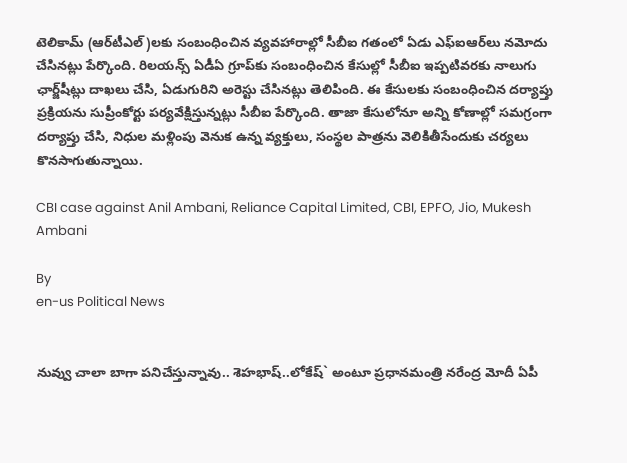టెలికామ్‌ (ఆర్‌టీఎల్‌)లకు సంబంధించిన వ్యవహారాల్లో సీబీఐ గతంలో ఏడు ఎఫ్‌ఐఆర్‌లు నమోదు చేసినట్లు పేర్కొంది. రిలయన్స్‌ ఏడీఏ గ్రూప్‌కు సంబంధించిన కేసుల్లో సీబీఐ ఇప్పటివరకు నాలుగు ఛార్జ్‌షీట్లు దాఖలు చేసి, ఏడుగురిని అరెస్టు చేసినట్లు తెలిపింది. ఈ కేసులకు సంబంధించిన దర్యాప్తు ప్రక్రియను సుప్రీంకోర్టు పర్యవేక్షిస్తున్నట్లు సీబీఐ పేర్కొంది. తాజా కేసులోనూ అన్ని కోణాల్లో సమగ్రంగా దర్యాప్తు చేసి, నిధుల మళ్లింపు వెనుక ఉన్న వ్యక్తులు, సంస్థల పాత్రను వెలికితీసేందుకు చర్యలు కొనసాగుతున్నాయి.

CBI case against Anil Ambani, Reliance Capital Limited, CBI, EPFO, Jio, Mukesh  Ambani

By
en-us Political News


నువ్వు చాలా బాగా ప‌నిచేస్తున్నావు.. శెహ‌భాష్‌..లోకేష్‌` అంటూ ప్ర‌ధాన‌మంత్రి న‌రేంద్ర మోదీ ఏపీ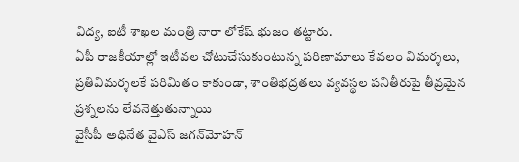విద్య‌, ఐటీ శాఖ‌ల మంత్రి నారా లోకేష్ భుజం త‌ట్టారు.
ఏపీ రాజకీయాల్లో ఇటీవల చోటుచేసుకుంటున్న పరిణామాలు కేవలం విమర్శలు, ప్రతివిమర్శలకే పరిమితం కాకుండా, శాంతిభద్రతలు వ్యవస్థల పనితీరుపై తీవ్రమైన ప్రశ్నలను లేవనెత్తుతున్నాయి
వైసీపీ అధినేత వైఎస్ జగన్‌మోహన్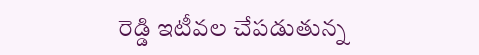రెడ్డి ఇటీవల చేపడుతున్న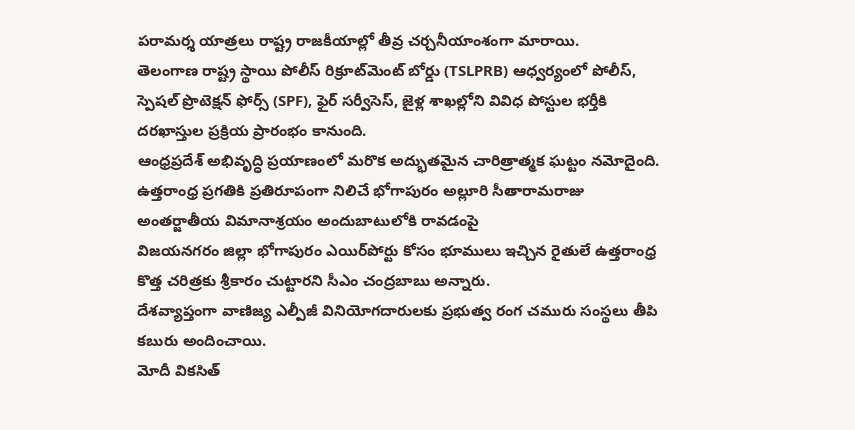పరామర్శ యాత్రలు రాష్ట్ర రాజకీయాల్లో తీవ్ర చర్చనీయాంశంగా మారాయి.
తెలంగాణ రాష్ట్ర స్థాయి పోలీస్‌ రిక్రూట్‌మెంట్‌ బోర్డు (TSLPRB) ఆధ్వర్యంలో పోలీస్‌, స్పెషల్‌ ప్రొటెక్షన్‌ ఫోర్స్‌ (SPF), ఫైర్‌ సర్వీసెస్‌, జైళ్ల శాఖల్లోని వివిధ పోస్టుల భర్తీకి దరఖాస్తుల ప్రక్రియ ప్రారంభం కానుంది.
ఆంధ్రప్రదేశ్ అభివృద్ధి ప్రయాణంలో మరొక అద్భుతమైన చారిత్రాత్మక ఘట్టం నమోదైంది.
ఉత్తరాంధ్ర ప్రగతికి ప్రతిరూపంగా నిలిచే భోగాపురం అల్లూరి సీతారామరాజు అంతర్జాతీయ విమానాశ్రయం అందుబాటులోకి రావడంపై
విజయనగరం జిల్లా భోగాపురం ఎయిర్‌పోర్టు కోసం భూములు ఇచ్చిన రైతులే ఉత్తరాంధ్ర కొత్త చరిత్రకు శ్రీకారం చుట్టారని సీఎం చంద్రబాబు అన్నారు.
దేశవ్యాప్తంగా వాణిజ్య ఎల్పీజీ వినియోగదారులకు ప్రభుత్వ రంగ చమురు సంస్థలు తీపి కబురు అందించాయి.
మోదీ వికసిత్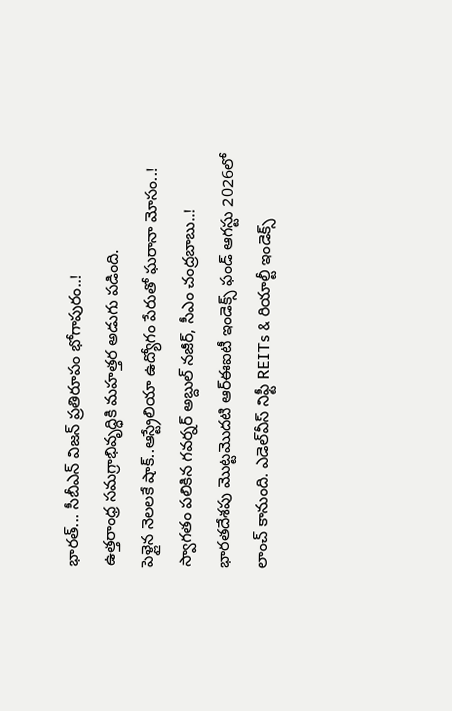భారత్... సీబీఎన్ విజన్ ప్ర‌తిరూపం భోగాపురం..!
ఉత్తరాంధ్ర సమగ్రాభివృద్ధికి మహత్తర అడుగు పడింది.
పెళ్లైన నెలలకే షాక్..ఆస్ట్రేలియా ఉద్యోగం పేరుతో ఘరానా మోసం..!
స్వాగతం పలికిన గవర్నర్ అబ్దుల్ నజీర్, సీఎం చంద్రబాబు..!
భారతదేశపు మొట్టమొదటి ఆర్‌ఈఐటీ ఇండెక్స్ ఫండ్ ఆగస్టు 2026లో లాంచ్ కానుంది. ఎడెల్‌వీస్ నిఫ్టీ REITs & రియాల్టీ ఇండెక్స్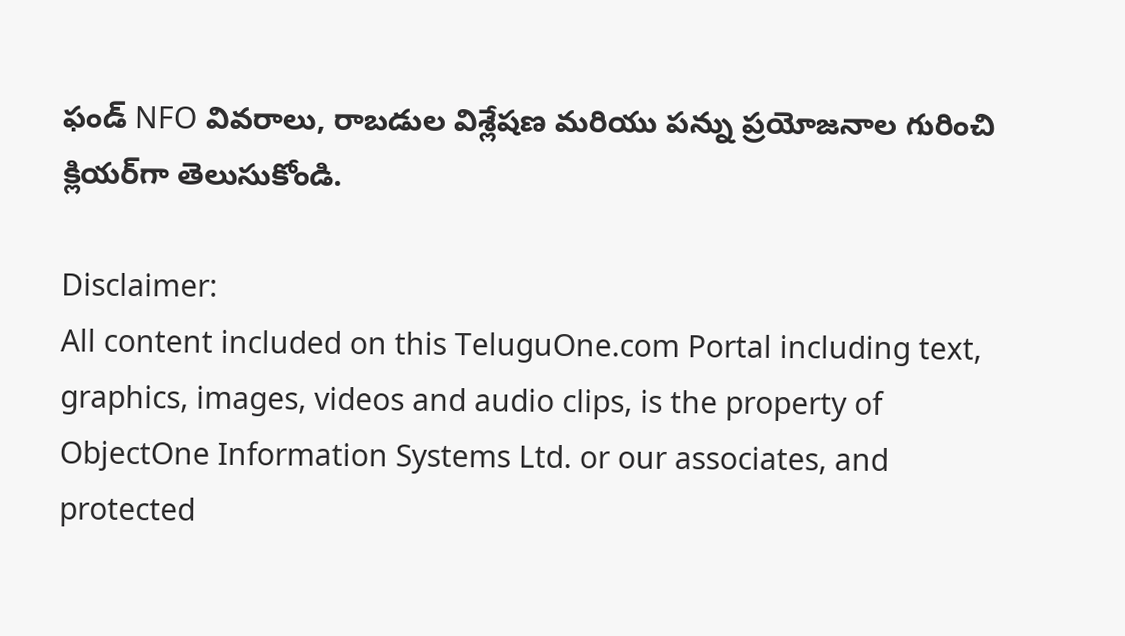ఫండ్ NFO వివరాలు, రాబడుల విశ్లేషణ మరియు పన్ను ప్రయోజనాల గురించి క్లియర్‌గా తెలుసుకోండి.

Disclaimer:
All content included on this TeluguOne.com Portal including text, graphics, images, videos and audio clips, is the property of ObjectOne Information Systems Ltd. or our associates, and protected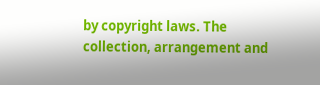by copyright laws. The collection, arrangement and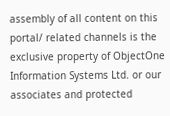assembly of all content on this portal/ related channels is the exclusive property of ObjectOne Information Systems Ltd. or our associates and protected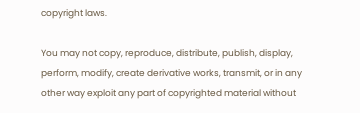copyright laws.

You may not copy, reproduce, distribute, publish, display, perform, modify, create derivative works, transmit, or in any other way exploit any part of copyrighted material without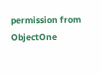permission from ObjectOne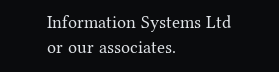Information Systems Ltd or our associates.